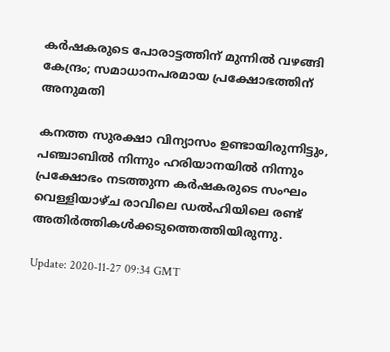കർഷകരുടെ പോരാട്ടത്തിന് മുന്നിൽ വഴങ്ങി കേന്ദ്രം; സമാധാനപരമായ പ്രക്ഷോഭത്തിന് അനുമതി

കനത്ത സുരക്ഷാ വിന്യാസം ഉണ്ടായിരുന്നിട്ടും, പഞ്ചാബിൽ നിന്നും ഹരിയാനയിൽ നിന്നും പ്രക്ഷോഭം നടത്തുന്ന കർഷകരുടെ സംഘം വെള്ളിയാഴ്ച രാവിലെ ഡൽഹിയിലെ രണ്ട് അതിർത്തികൾക്കടുത്തെത്തിയിരുന്നു.

Update: 2020-11-27 09:34 GMT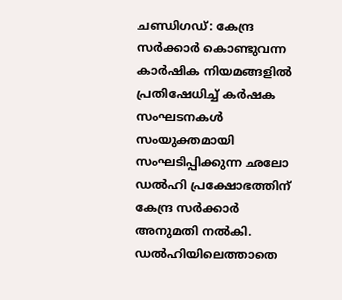ചണ്ഡിഗഡ്: കേന്ദ്ര സർക്കാർ കൊണ്ടുവന്ന കാർഷിക നിയമങ്ങളിൽ പ്രതിഷേധിച്ച് കർഷക സംഘടനകൾ സംയുക്തമായി സംഘടിപ്പിക്കുന്ന ഛലോ ഡൽഹി പ്രക്ഷോഭത്തിന് കേന്ദ്ര സർക്കാർ അനുമതി നൽകി. ഡൽഹിയിലെത്താതെ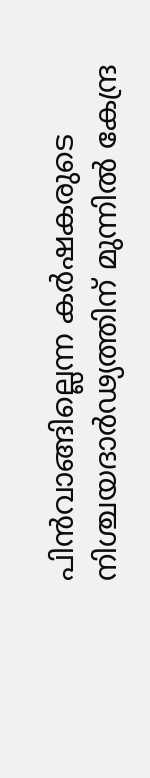പിൻവാങ്ങില്ലെന്ന കർഷകരുടെ നിശ്ചയദാർഢ്യത്തിന് മുന്നിൽ കേന്ദ്ര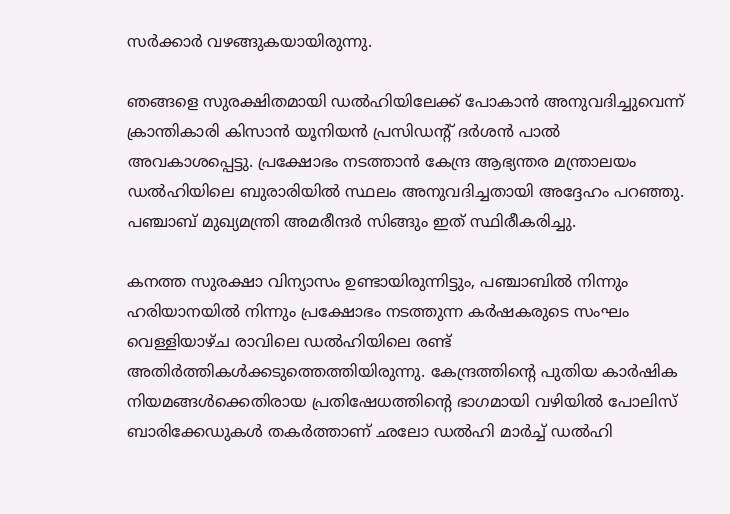സർക്കാർ വഴങ്ങുകയായിരുന്നു.

ഞങ്ങളെ സുരക്ഷിതമായി ഡൽഹിയിലേക്ക് പോകാൻ അനുവദിച്ചുവെന്ന് ക്രാന്തികാരി കിസാൻ യൂനിയൻ പ്രസിഡന്റ് ദർശൻ പാൽ അവകാശപ്പെട്ടു. പ്രക്ഷോഭം നടത്താൻ കേന്ദ്ര ആഭ്യന്തര മന്ത്രാലയം ഡൽഹിയിലെ ബുരാരിയിൽ സ്ഥലം അനുവദിച്ചതായി അദ്ദേഹം പറഞ്ഞു. പഞ്ചാബ് മുഖ്യമന്ത്രി അമരീന്ദർ സിങ്ങും ഇത് സ്ഥിരീകരിച്ചു.

കനത്ത സുരക്ഷാ വിന്യാസം ഉണ്ടായിരുന്നിട്ടും, പഞ്ചാബിൽ നിന്നും ഹരിയാനയിൽ നിന്നും പ്രക്ഷോഭം നടത്തുന്ന കർഷകരുടെ സംഘം വെള്ളിയാഴ്ച രാവിലെ ഡൽഹിയിലെ രണ്ട് അതിർത്തികൾക്കടുത്തെത്തിയിരുന്നു. കേന്ദ്രത്തിന്റെ പുതിയ കാർഷിക നിയമങ്ങൾക്കെതിരായ പ്രതിഷേധത്തിന്റെ ഭാഗമായി വഴിയിൽ പോലിസ് ബാരിക്കേഡുകൾ തകർത്താണ് ഛലോ ഡൽഹി മാർച്ച് ഡൽഹി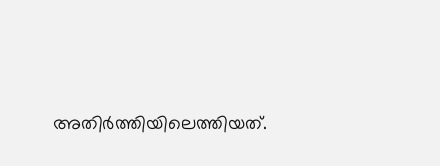അതിർത്തിയിലെത്തിയത്.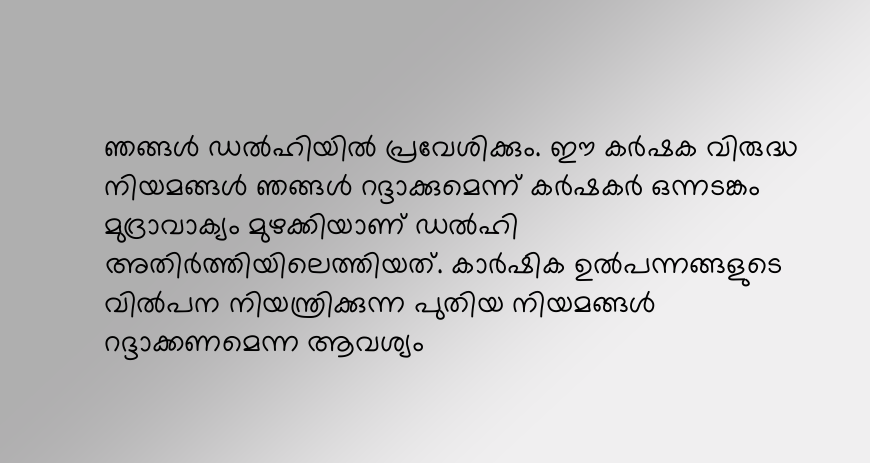ഞങ്ങൾ ഡൽഹിയിൽ പ്രവേശിക്കും. ഈ കർഷക വിരുദ്ധ നിയമങ്ങൾ ഞങ്ങൾ റദ്ദാക്കുമെന്ന് കർഷകർ ഒന്നടങ്കം മുദ്രാവാക്യം മുഴക്കിയാണ് ഡൽഹി അതിർത്തിയിലെത്തിയത്. കാർഷിക ഉൽ‌പന്നങ്ങളുടെ വിൽ‌പന നിയന്ത്രിക്കുന്ന പുതിയ നിയമങ്ങൾ‌ റദ്ദാക്കണമെന്ന ആവശ്യം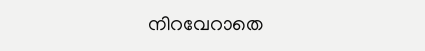നിറവേറാതെ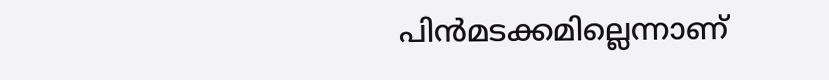പിൻമടക്കമില്ലെന്നാണ്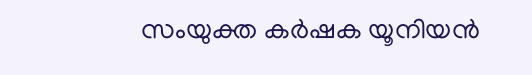സംയുക്ത കർഷക യൂനിയൻ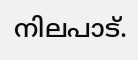നിലപാട്.